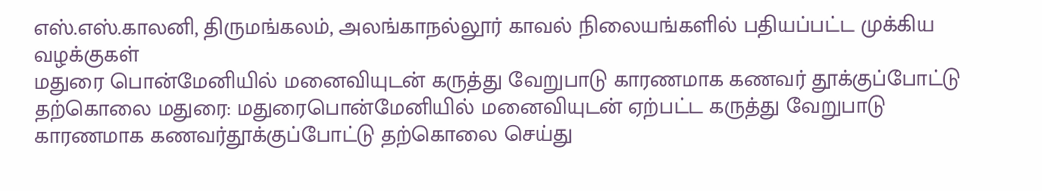எஸ்.எஸ்.காலனி, திருமங்கலம், அலங்காநல்லூர் காவல் நிலையங்களில் பதியப்பட்ட முக்கிய வழக்குகள்
மதுரை பொன்மேனியில் மனைவியுடன் கருத்து வேறுபாடு காரணமாக கணவர் தூக்குப்போட்டு தற்கொலை மதுரை: மதுரைபொன்மேனியில் மனைவியுடன் ஏற்பட்ட கருத்து வேறுபாடு காரணமாக கணவர்தூக்குப்போட்டு தற்கொலை செய்து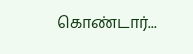கொண்டார்...